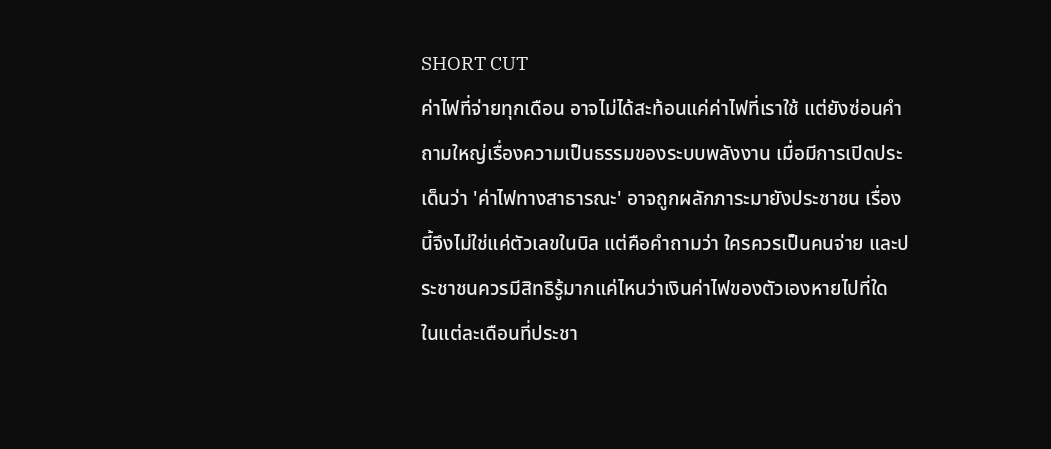SHORT CUT
ค่าไฟที่จ่ายทุกเดือน อาจไม่ได้สะท้อนแค่ค่าไฟที่เราใช้ แต่ยังซ่อนคำถามใหญ่เรื่องความเป็นธรรมของระบบพลังงาน เมื่อมีการเปิดประเด็นว่า 'ค่าไฟทางสาธารณะ' อาจถูกผลักภาระมายังประชาชน เรื่องนี้จึงไม่ใช่แค่ตัวเลขในบิล แต่คือคำถามว่า ใครควรเป็นคนจ่าย และประชาชนควรมีสิทธิรู้มากแค่ไหนว่าเงินค่าไฟของตัวเองหายไปที่ใด
ในแต่ละเดือนที่ประชา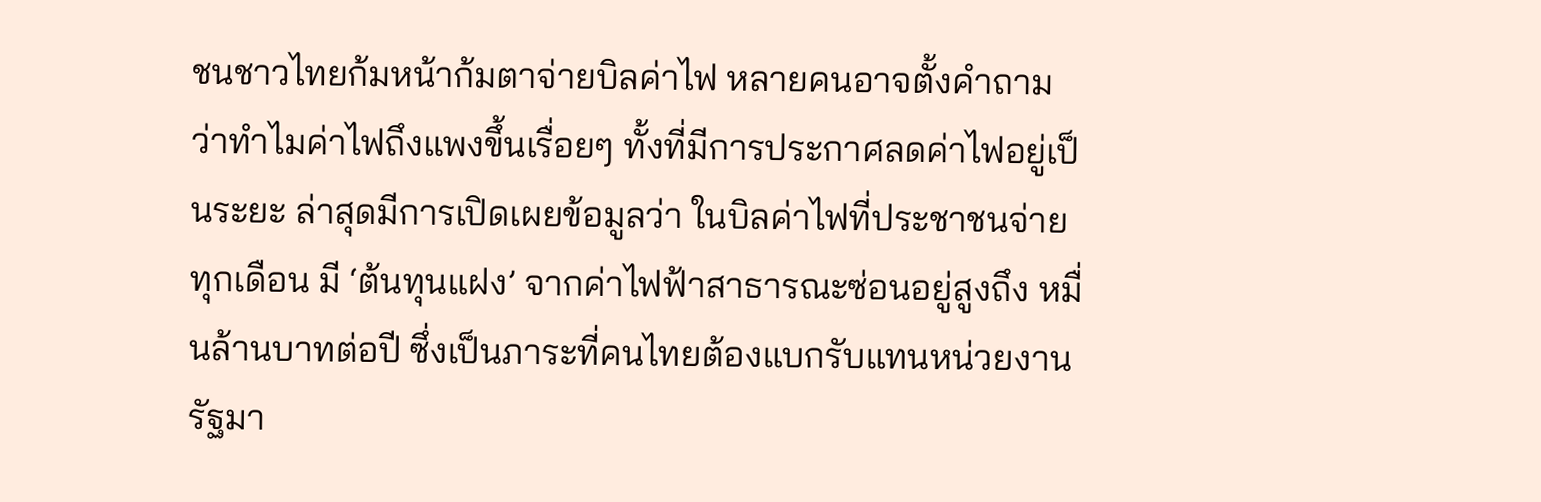ชนชาวไทยก้มหน้าก้มตาจ่ายบิลค่าไฟ หลายคนอาจตั้งคำถามว่าทำไมค่าไฟถึงแพงขึ้นเรื่อยๆ ทั้งที่มีการประกาศลดค่าไฟอยู่เป็นระยะ ล่าสุดมีการเปิดเผยข้อมูลว่า ในบิลค่าไฟที่ประชาชนจ่ายทุกเดือน มี ‘ต้นทุนแฝง’ จากค่าไฟฟ้าสาธารณะซ่อนอยู่สูงถึง หมื่นล้านบาทต่อปี ซึ่งเป็นภาระที่คนไทยต้องแบกรับแทนหน่วยงานรัฐมา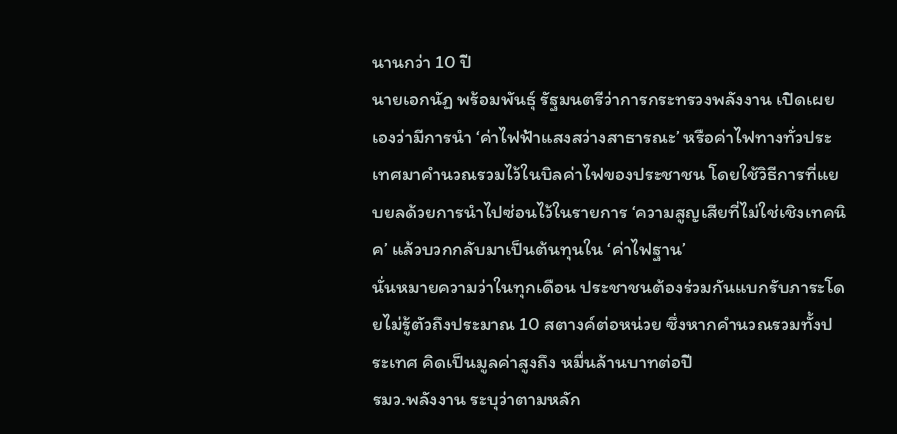นานกว่า 10 ปี
นายเอกนัฏ พร้อมพันธุ์ รัฐมนตรีว่าการกระทรวงพลังงาน เปิดเผยเองว่ามีการนำ ‘ค่าไฟฟ้าแสงสว่างสาธารณะ’ หรือค่าไฟทางทั่วประเทศมาคำนวณรวมไว้ในบิลค่าไฟของประชาชน โดยใช้วิธีการที่แยบยลด้วยการนำไปซ่อนไว้ในรายการ ‘ความสูญเสียที่ไม่ใช่เชิงเทคนิค’ แล้วบวกกลับมาเป็นต้นทุนใน ‘ค่าไฟฐาน’
นั่นหมายความว่าในทุกเดือน ประชาชนต้องร่วมกันแบกรับภาระโดยไม่รู้ตัวถึงประมาณ 10 สตางค์ต่อหน่วย ซึ่งหากคำนวณรวมทั้งประเทศ คิดเป็นมูลค่าสูงถึง หมื่นล้านบาทต่อปี
รมว.พลังงาน ระบุว่าตามหลัก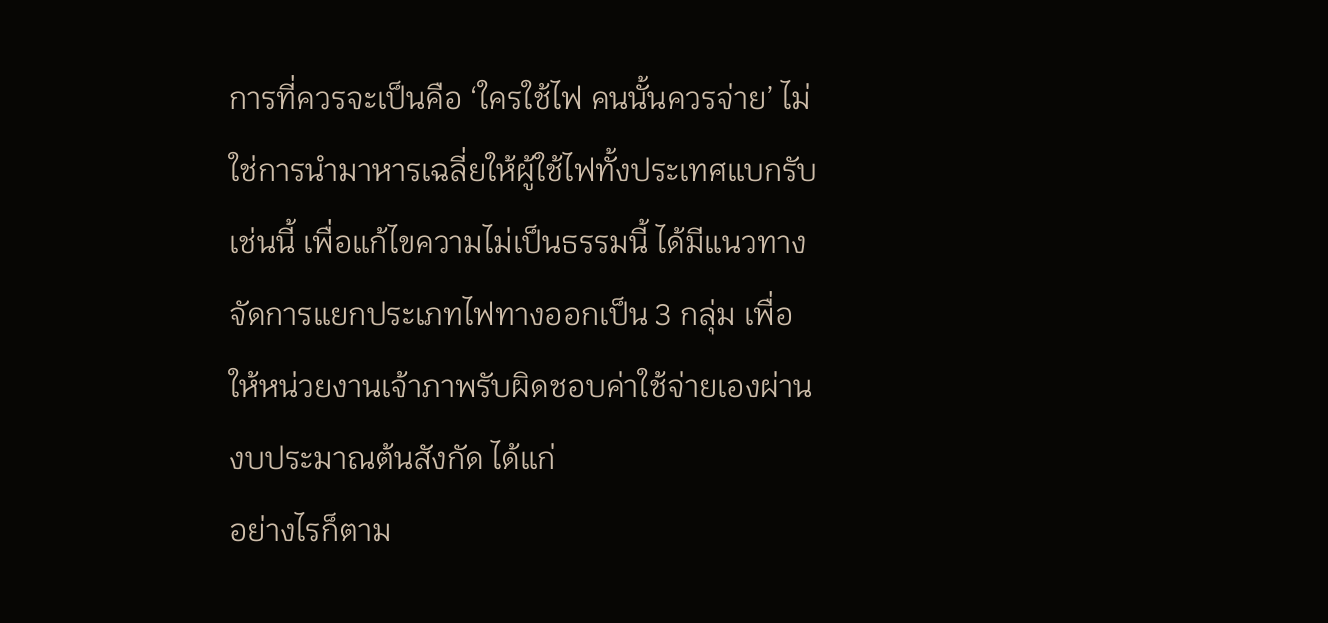การที่ควรจะเป็นคือ ‘ใครใช้ไฟ คนนั้นควรจ่าย’ ไม่ใช่การนำมาหารเฉลี่ยให้ผู้ใช้ไฟทั้งประเทศแบกรับเช่นนี้ เพื่อแก้ไขความไม่เป็นธรรมนี้ ได้มีแนวทางจัดการแยกประเภทไฟทางออกเป็น 3 กลุ่ม เพื่อให้หน่วยงานเจ้าภาพรับผิดชอบค่าใช้จ่ายเองผ่านงบประมาณต้นสังกัด ได้แก่
อย่างไรก็ตาม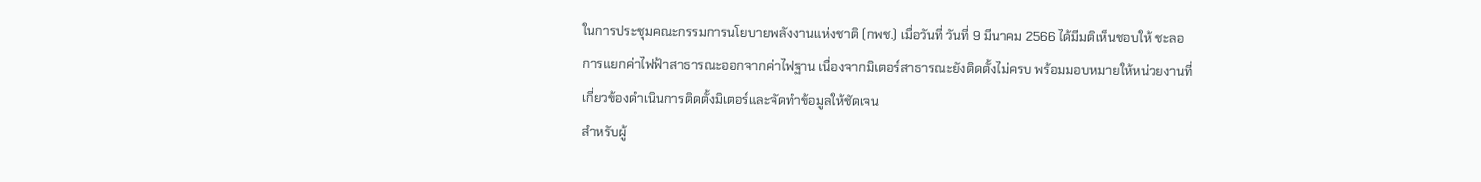ในการประชุมคณะกรรมการนโยบายพลังงานแห่งชาติ (กพช.) เมื่อวันที่ วันที่ 9 มีนาคม 2566 ได้มีมติเห็นชอบให้ ชะลอการแยกค่าไฟฟ้าสาธารณะออกจากค่าไฟฐาน เนื่องจากมิเตอร์สาธารณะยังติดตั้งไม่ครบ พร้อมมอบหมายให้หน่วยงานที่เกี่ยวข้องดำเนินการติดตั้งมิเตอร์และจัดทำข้อมูลให้ชัดเจน
สำหรับผู้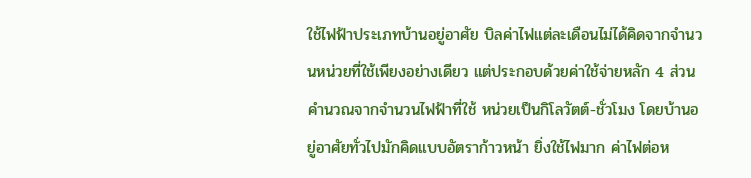ใช้ไฟฟ้าประเภทบ้านอยู่อาศัย บิลค่าไฟแต่ละเดือนไม่ได้คิดจากจำนวนหน่วยที่ใช้เพียงอย่างเดียว แต่ประกอบด้วยค่าใช้จ่ายหลัก 4 ส่วน
คำนวณจากจำนวนไฟฟ้าที่ใช้ หน่วยเป็นกิโลวัตต์-ชั่วโมง โดยบ้านอยู่อาศัยทั่วไปมักคิดแบบอัตราก้าวหน้า ยิ่งใช้ไฟมาก ค่าไฟต่อห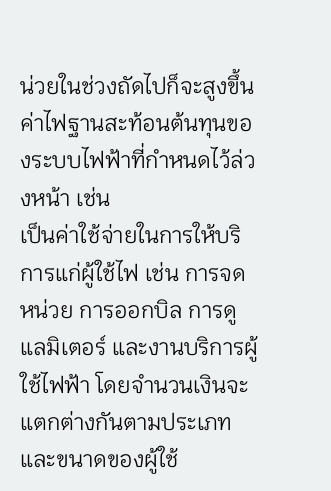น่วยในช่วงถัดไปก็จะสูงขึ้น
ค่าไฟฐานสะท้อนต้นทุนของระบบไฟฟ้าที่กำหนดไว้ล่วงหน้า เช่น
เป็นค่าใช้จ่ายในการให้บริการแก่ผู้ใช้ไฟ เช่น การจดหน่วย การออกบิล การดูแลมิเตอร์ และงานบริการผู้ใช้ไฟฟ้า โดยจำนวนเงินจะแตกต่างกันตามประเภทและขนาดของผู้ใช้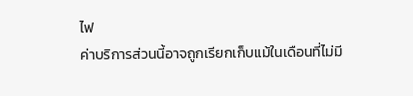ไฟ
ค่าบริการส่วนนี้อาจถูกเรียกเก็บแม้ในเดือนที่ไม่มี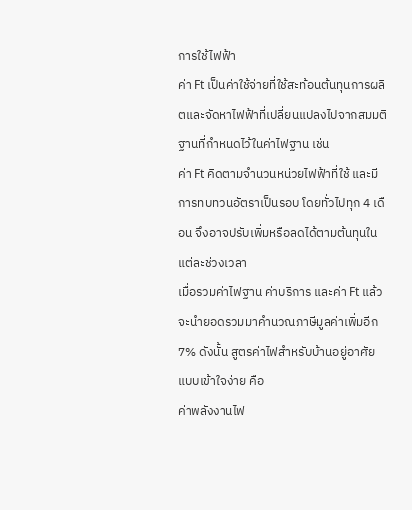การใช้ไฟฟ้า
ค่า Ft เป็นค่าใช้จ่ายที่ใช้สะท้อนต้นทุนการผลิตและจัดหาไฟฟ้าที่เปลี่ยนแปลงไปจากสมมติฐานที่กำหนดไว้ในค่าไฟฐาน เช่น
ค่า Ft คิดตามจำนวนหน่วยไฟฟ้าที่ใช้ และมีการทบทวนอัตราเป็นรอบ โดยทั่วไปทุก 4 เดือน จึงอาจปรับเพิ่มหรือลดได้ตามต้นทุนในแต่ละช่วงเวลา
เมื่อรวมค่าไฟฐาน ค่าบริการ และค่า Ft แล้ว จะนำยอดรวมมาคำนวณภาษีมูลค่าเพิ่มอีก 7% ดังนั้น สูตรค่าไฟสำหรับบ้านอยู่อาศัยแบบเข้าใจง่าย คือ
ค่าพลังงานไฟ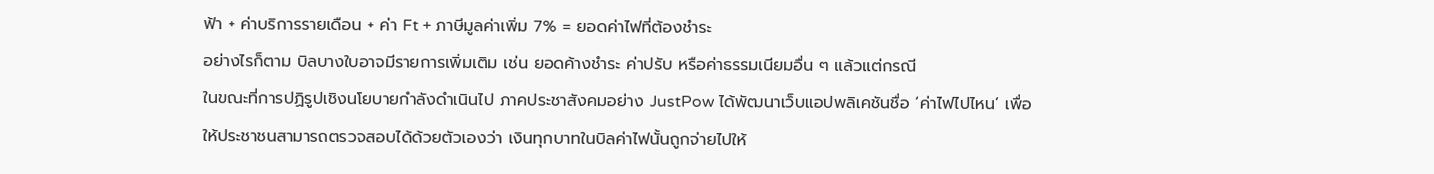ฟ้า + ค่าบริการรายเดือน + ค่า Ft + ภาษีมูลค่าเพิ่ม 7% = ยอดค่าไฟที่ต้องชำระ
อย่างไรก็ตาม บิลบางใบอาจมีรายการเพิ่มเติม เช่น ยอดค้างชำระ ค่าปรับ หรือค่าธรรมเนียมอื่น ๆ แล้วแต่กรณี
ในขณะที่การปฏิรูปเชิงนโยบายกำลังดำเนินไป ภาคประชาสังคมอย่าง JustPow ได้พัฒนาเว็บแอปพลิเคชันชื่อ ‘ค่าไฟไปไหน’ เพื่อให้ประชาชนสามารถตรวจสอบได้ด้วยตัวเองว่า เงินทุกบาทในบิลค่าไฟนั้นถูกจ่ายไปให้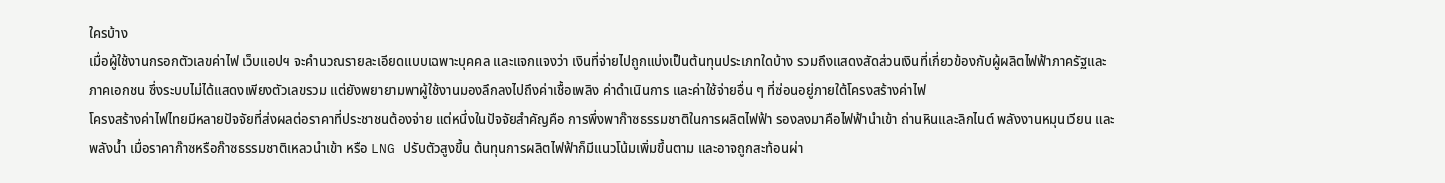ใครบ้าง
เมื่อผู้ใช้งานกรอกตัวเลขค่าไฟ เว็บแอปฯ จะคำนวณรายละเอียดแบบเฉพาะบุคคล และแจกแจงว่า เงินที่จ่ายไปถูกแบ่งเป็นต้นทุนประเภทใดบ้าง รวมถึงแสดงสัดส่วนเงินที่เกี่ยวข้องกับผู้ผลิตไฟฟ้าภาครัฐและภาคเอกชน ซึ่งระบบไม่ได้แสดงเพียงตัวเลขรวม แต่ยังพยายามพาผู้ใช้งานมองลึกลงไปถึงค่าเชื้อเพลิง ค่าดำเนินการ และค่าใช้จ่ายอื่น ๆ ที่ซ่อนอยู่ภายใต้โครงสร้างค่าไฟ
โครงสร้างค่าไฟไทยมีหลายปัจจัยที่ส่งผลต่อราคาที่ประชาชนต้องจ่าย แต่หนึ่งในปัจจัยสำคัญคือ การพึ่งพาก๊าซธรรมชาติในการผลิตไฟฟ้า รองลงมาคือไฟฟ้านำเข้า ถ่านหินและลิกไนต์ พลังงานหมุนเวียน และพลังน้ำ เมื่อราคาก๊าซหรือก๊าซธรรมชาติเหลวนำเข้า หรือ LNG ปรับตัวสูงขึ้น ต้นทุนการผลิตไฟฟ้าก็มีแนวโน้มเพิ่มขึ้นตาม และอาจถูกสะท้อนผ่า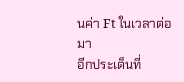นค่า Ft ในเวลาต่อมา
อีกประเด็นที่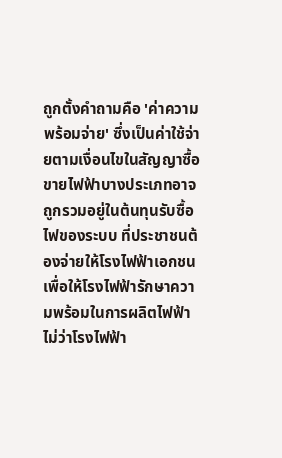ถูกตั้งคำถามคือ 'ค่าความพร้อมจ่าย' ซึ่งเป็นค่าใช้จ่ายตามเงื่อนไขในสัญญาซื้อขายไฟฟ้าบางประเภทอาจถูกรวมอยู่ในต้นทุนรับซื้อไฟของระบบ ที่ประชาชนต้องจ่ายให้โรงไฟฟ้าเอกชน เพื่อให้โรงไฟฟ้ารักษาความพร้อมในการผลิตไฟฟ้า ไม่ว่าโรงไฟฟ้า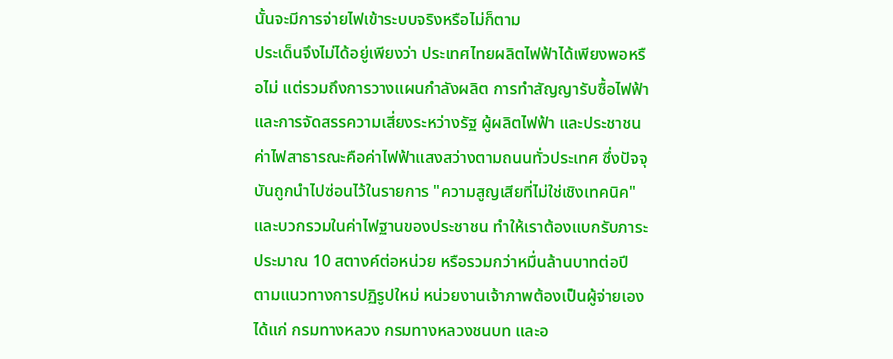นั้นจะมีการจ่ายไฟเข้าระบบจริงหรือไม่ก็ตาม
ประเด็นจึงไม่ได้อยู่เพียงว่า ประเทศไทยผลิตไฟฟ้าได้เพียงพอหรือไม่ แต่รวมถึงการวางแผนกำลังผลิต การทำสัญญารับซื้อไฟฟ้า และการจัดสรรความเสี่ยงระหว่างรัฐ ผู้ผลิตไฟฟ้า และประชาชน
ค่าไฟสาธารณะคือค่าไฟฟ้าแสงสว่างตามถนนทั่วประเทศ ซึ่งปัจจุบันถูกนำไปซ่อนไว้ในรายการ "ความสูญเสียที่ไม่ใช่เชิงเทคนิค" และบวกรวมในค่าไฟฐานของประชาชน ทำให้เราต้องแบกรับภาระประมาณ 10 สตางค์ต่อหน่วย หรือรวมกว่าหมื่นล้านบาทต่อปี
ตามแนวทางการปฏิรูปใหม่ หน่วยงานเจ้าภาพต้องเป็นผู้จ่ายเอง ได้แก่ กรมทางหลวง กรมทางหลวงชนบท และอ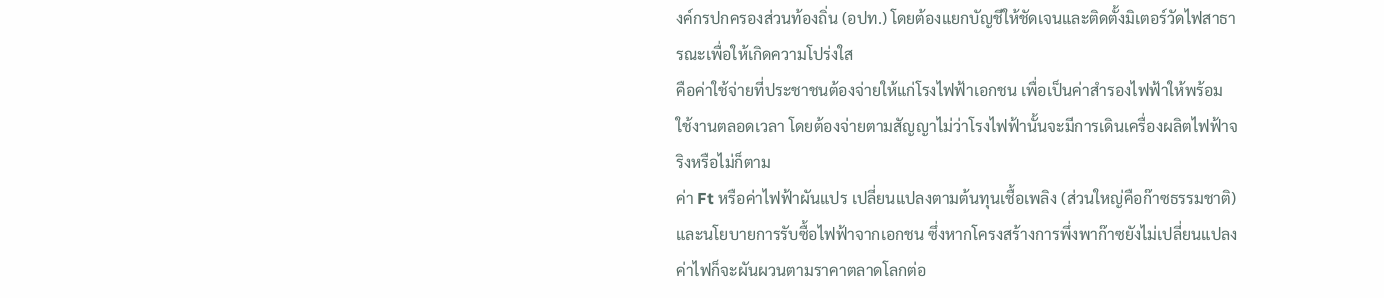งค์กรปกครองส่วนท้องถิ่น (อปท.) โดยต้องแยกบัญชีให้ชัดเจนและติดตั้งมิเตอร์วัดไฟสาธารณะเพื่อให้เกิดความโปร่งใส
คือค่าใช้จ่ายที่ประชาชนต้องจ่ายให้แก่โรงไฟฟ้าเอกชน เพื่อเป็นค่าสำรองไฟฟ้าให้พร้อมใช้งานตลอดเวลา โดยต้องจ่ายตามสัญญาไม่ว่าโรงไฟฟ้านั้นจะมีการเดินเครื่องผลิตไฟฟ้าจริงหรือไม่ก็ตาม
ค่า Ft หรือค่าไฟฟ้าผันแปร เปลี่ยนแปลงตามต้นทุนเชื้อเพลิง (ส่วนใหญ่คือก๊าซธรรมชาติ) และนโยบายการรับซื้อไฟฟ้าจากเอกชน ซึ่งหากโครงสร้างการพึ่งพาก๊าซยังไม่เปลี่ยนแปลง ค่าไฟก็จะผันผวนตามราคาตลาดโลกต่อ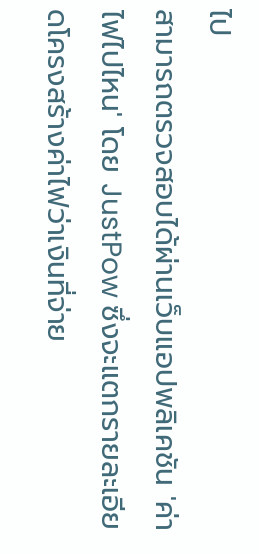ไป
สามารถตรวจสอบได้ผ่านเว็บแอปพลิเคชัน 'ค่าไฟไปไหน' โดย JustPow ซึ่งจะแตกรายละเอียดโครงสร้างค่าไฟว่าเงินที่จ่าย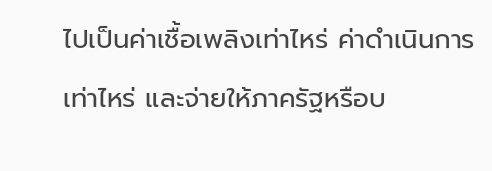ไปเป็นค่าเชื้อเพลิงเท่าไหร่ ค่าดำเนินการเท่าไหร่ และจ่ายให้ภาครัฐหรือบ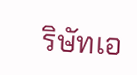ริษัทเอ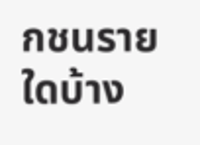กชนรายใดบ้าง